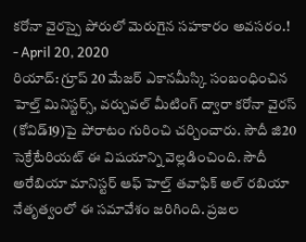కరోనా వైరస్పై పోరులో మెరుగైన సహకారం అవసరం.!
- April 20, 2020
రియాద్: గ్రూప్ 20 మేజర్ ఎకానమీస్కి సంబంధించిన హెల్త్ మినిస్టర్స్, వర్చువల్ మీటింగ్ ద్వారా కరోనా వైరస్ (కోవిడ్19)పై పోరాటం గురించి చర్చించారు. సౌదీ జి20 సెక్రేటేరియట్ ఈ విషయాన్ని వెల్లడించింది. సౌదీ అరేబియా మానిస్టర్ ఆఫ్ హెల్త్ తవాఫిక్ అల్ రబియా నేతృత్వంలో ఈ సమావేశం జరిగింది. ప్రజల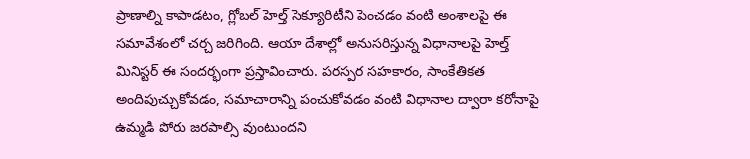ప్రాణాల్ని కాపాడటం, గ్లోబల్ హెల్త్ సెక్యూరిటీని పెంచడం వంటి అంశాలపై ఈ సమావేశంలో చర్చ జరిగింది. ఆయా దేశాల్లో అనుసరిస్తున్న విధానాలపై హెల్త్ మినిస్టర్ ఈ సందర్భంగా ప్రస్తావించారు. పరస్పర సహకారం, సాంకేతికత అందిపుచ్చుకోవడం, సమాచారాన్ని పంచుకోవడం వంటి విధానాల ద్వారా కరోనాపై ఉమ్మడి పోరు జరపాల్సి వుంటుందని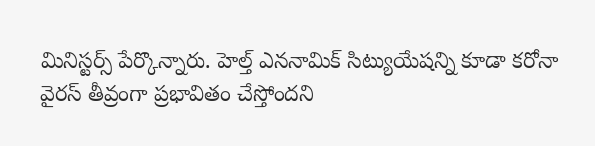మినిస్టర్స్ పేర్కొన్నారు. హెల్త్ ఎననామిక్ సిట్యుయేషన్ని కూడా కరోనా వైరస్ తీవ్రంగా ప్రభావితం చేస్తోందని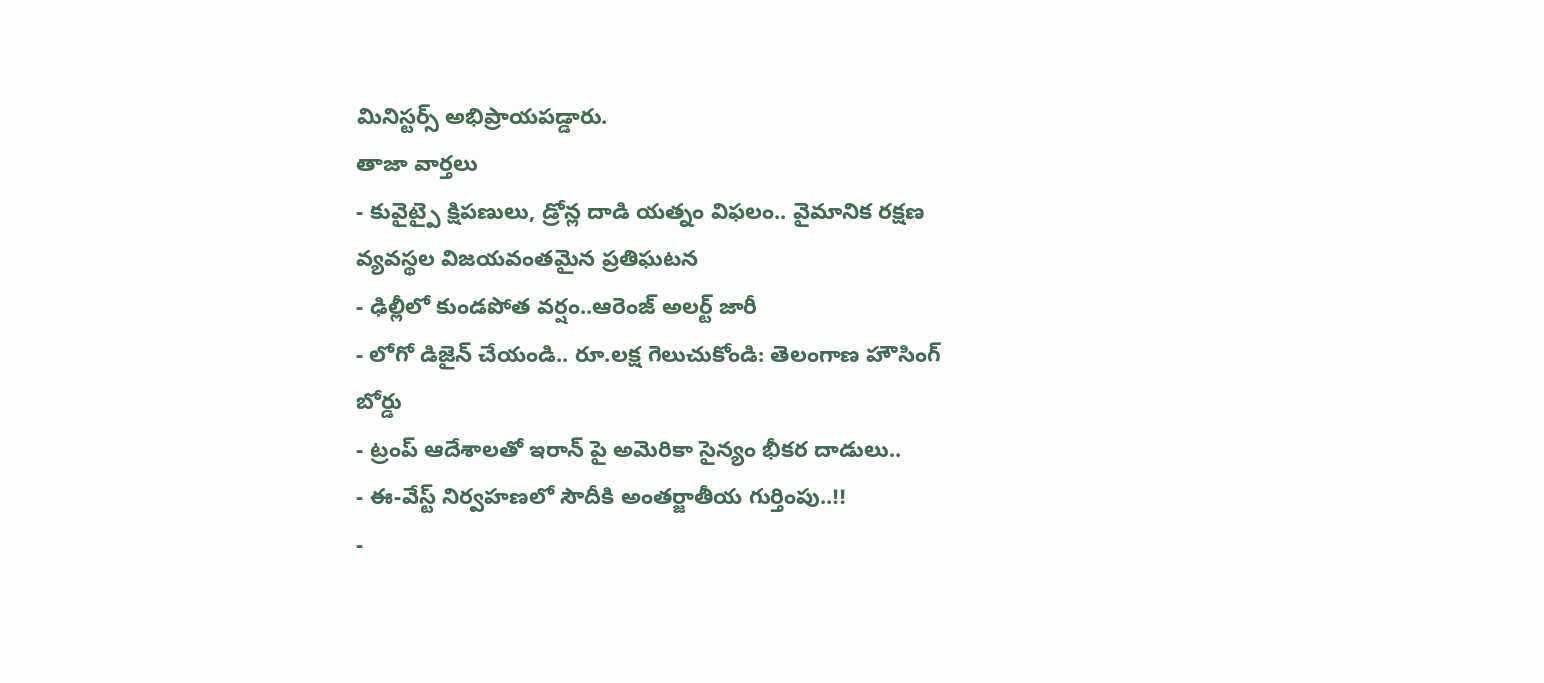మినిస్టర్స్ అభిప్రాయపడ్డారు.
తాజా వార్తలు
- కువైట్పై క్షిపణులు, డ్రోన్ల దాడి యత్నం విఫలం.. వైమానిక రక్షణ వ్యవస్థల విజయవంతమైన ప్రతిఘటన
- ఢిల్లీలో కుండపోత వర్షం..ఆరెంజ్ అలర్ట్ జారీ
- లోగో డిజైన్ చేయండి.. రూ.లక్ష గెలుచుకోండి: తెలంగాణ హౌసింగ్ బోర్డు
- ట్రంప్ ఆదేశాలతో ఇరాన్ పై అమెరికా సైన్యం భీకర దాడులు..
- ఈ-వేస్ట్ నిర్వహణలో సౌదీకి అంతర్జాతీయ గుర్తింపు..!!
-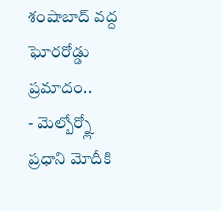శంషాబాద్ వద్ద ఘోరరోడ్డు ప్రమాదం..
- మెల్బోర్న్లో ప్రధాని మోదీకి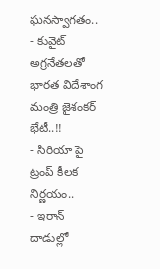ఘనస్వాగతం..
- కువైట్ అగ్రనేతలతో భారత విదేశాంగ మంత్రి జైశంకర్ భేటీ..!!
- సిరియా పై ట్రంప్ కీలక నిర్ణయం..
- ఇరాన్ దాడుల్లో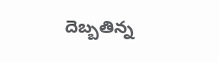దెబ్బతిన్న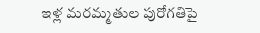ఇళ్ల మరమ్మతుల పురోగతిపై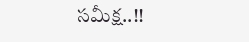సమీక్ష..!!